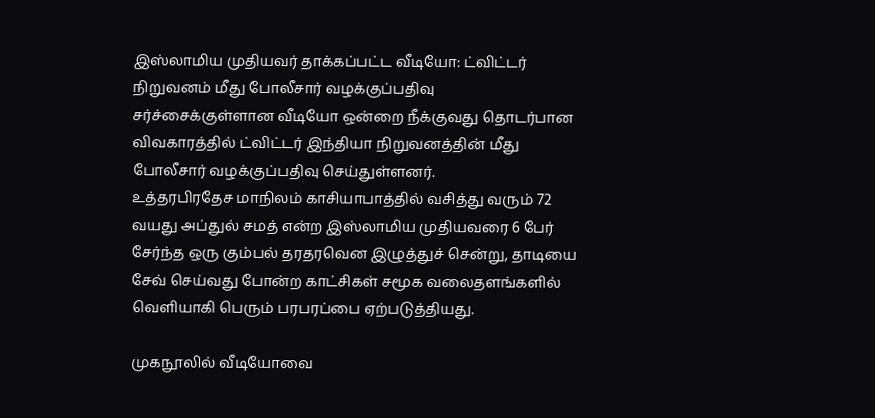இஸ்லாமிய முதியவர் தாக்கப்பட்ட வீடியோ: ட்விட்டர் நிறுவனம் மீது போலீசார் வழக்குப்பதிவு
சர்ச்சைக்குள்ளான வீடியோ ஒன்றை நீக்குவது தொடர்பான விவகாரத்தில் ட்விட்டர் இந்தியா நிறுவனத்தின் மீது போலீசார் வழக்குப்பதிவு செய்துள்ளனர்.
உத்தரபிரதேச மாநிலம் காசியாபாத்தில் வசித்து வரும் 72 வயது அப்துல் சமத் என்ற இஸ்லாமிய முதியவரை 6 பேர் சேர்ந்த ஒரு கும்பல் தரதரவென இழுத்துச் சென்று, தாடியை சேவ் செய்வது போன்ற காட்சிகள் சமூக வலைதளங்களில் வெளியாகி பெரும் பரபரப்பை ஏற்படுத்தியது.

முகநூலில் வீடியோவை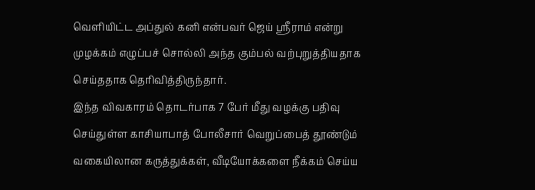வெளியிட்ட அப்துல் கனி என்பவர் ஜெய் ஸ்ரீராம் என்று முழக்கம் எழுப்பச் சொல்லி அந்த கும்பல் வற்புறுத்தியதாக செய்ததாக தெரிவித்திருந்தார்.
இந்த விவகாரம் தொடர்பாக 7 பேர் மீது வழக்கு பதிவு செய்துள்ள காசியாபாத் போலீசார் வெறுப்பைத் தூண்டும் வகையிலான கருத்துக்கள், வீடியோக்களை நீக்கம் செய்ய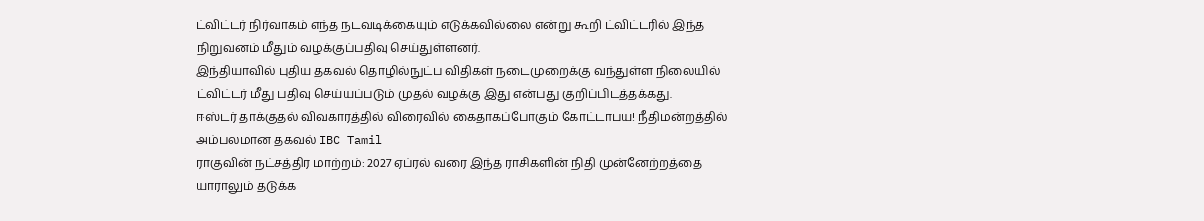ட்விட்டர் நிர்வாகம் எந்த நடவடிக்கையும் எடுக்கவில்லை என்று கூறி ட்விட்டரில் இந்த நிறுவனம் மீதும் வழக்குப்பதிவு செய்துள்ளனர்.
இந்தியாவில் புதிய தகவல் தொழில்நுட்ப விதிகள் நடைமுறைக்கு வந்துள்ள நிலையில் ட்விட்டர் மீது பதிவு செய்யப்படும் முதல் வழக்கு இது என்பது குறிப்பிடத்தக்கது.
ஈஸ்டர் தாக்குதல் விவகாரத்தில் விரைவில் கைதாகப்போகும் கோட்டாபய! நீதிமன்றத்தில் அம்பலமான தகவல் IBC Tamil
ராகுவின் நட்சத்திர மாற்றம்: 2027 ஏப்ரல் வரை இந்த ராசிகளின் நிதி முன்னேற்றத்தை யாராலும் தடுக்க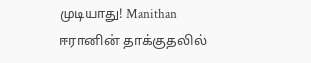முடியாது! Manithan
ஈரானின் தாக்குதலில்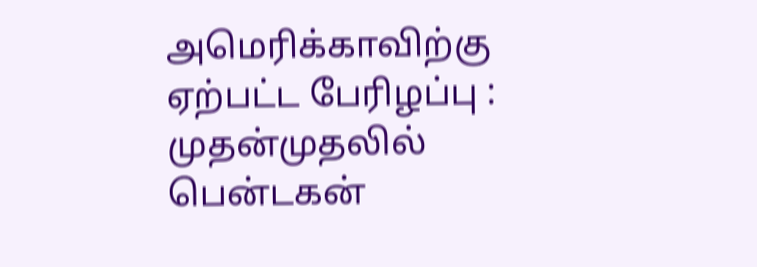அமெரிக்காவிற்கு ஏற்பட்ட பேரிழப்பு : முதன்முதலில் பென்டகன்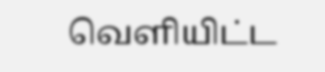வெளியிட்ட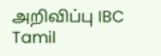அறிவிப்பு IBC Tamil